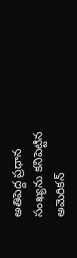అతిపెద్ద ప్రధాన సంఖ్యను కనిపెట్టిన అమెరికన్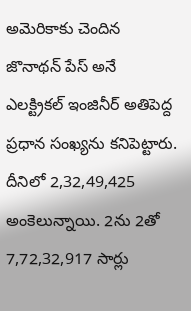అమెరికాకు చెందిన జొనాథన్ పేస్ అనే ఎలక్ట్రికల్ ఇంజినీర్ అతిపెద్ద ప్రధాన సంఖ్యను కనిపెట్టారు. దీనిలో 2,32,49,425 అంకెలున్నాయి. 2ను 2తో 7,72,32,917 సార్లు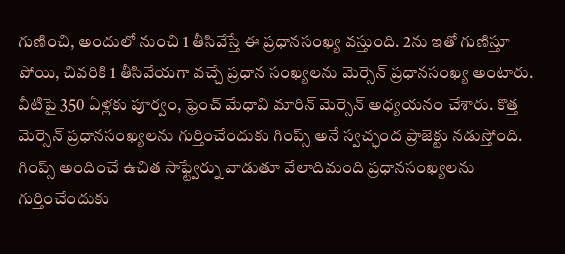గుణించి, అందులో నుంచి 1 తీసివేస్తే ఈ ప్రధానసంఖ్య వస్తుంది. 2ను ఇతో గుణిస్తూ పోయి, చివరికి 1 తీసివేయగా వచ్చే ప్రధాన సంఖ్యలను మెర్సెన్ ప్రధానసంఖ్య అంటారు. వీటిపై 350 ఏళ్లకు పూర్వం, ఫ్రెంచ్ మేధావి మారిన్ మెర్సెన్ అధ్యయనం చేశారు. కొత్త మెర్సెన్ ప్రధానసంఖ్యలను గుర్తించేందుకు గింప్స్ అనే స్వచ్ఛంద ప్రాజెక్టు నడుస్తోంది. గింప్స్ అందించే ఉచిత సాఫ్ట్వేర్ను వాడుతూ వేలాదిమంది ప్రధానసంఖ్యలను గుర్తించేందుకు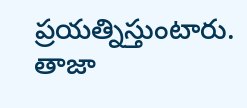ప్రయత్నిస్తుంటారు. తాజా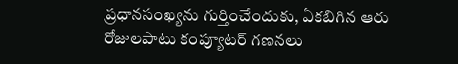ప్రధానసంఖ్యను గుర్తించేందుకు, ఏకబిగిన ఆరు రోజులపాటు కంప్యూటర్ గణనలు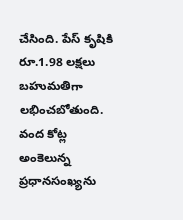చేసింది. పేస్ కృషికి రూ.1.98 లక్షలు బహుమతిగా లభించబోతుంది. వంద కోట్ల అంకెలున్న ప్రధానసంఖ్యను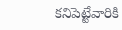కనిపెట్టేవారికి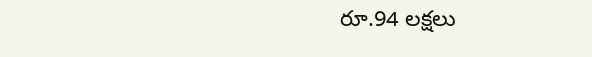రూ.94 లక్షలు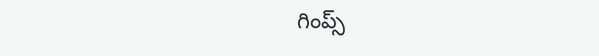గింప్స్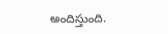అందిస్తుంది.